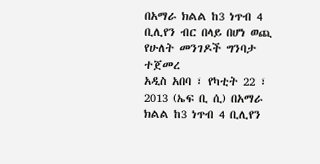በአማራ ክልል ከ3 ነጥብ 4 ቢሊየን ብር በላይ በሆነ ወጪ የሁለት መንገዶች ግንባታ ተጀመረ
አዲስ አበባ ፣ የካቲት 22 ፣ 2013 (ኤፍ ቢ ሲ) በአማራ ክልል ከ3 ነጥብ 4 ቢሊየን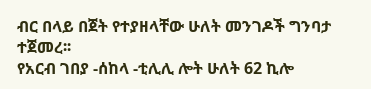ብር በላይ በጀት የተያዘላቸው ሁለት መንገዶች ግንባታ ተጀመረ፡፡
የአርብ ገበያ -ሰከላ -ቲሊሊ ሎት ሁለት 62 ኪሎ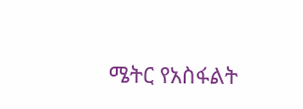ሜትር የአስፋልት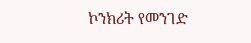ኮንክሪት የመንገድ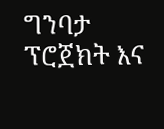ግንባታ ፕሮጀክት እና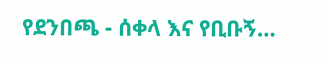የደንበጫ - ሰቀላ እና የቢቡኝ…